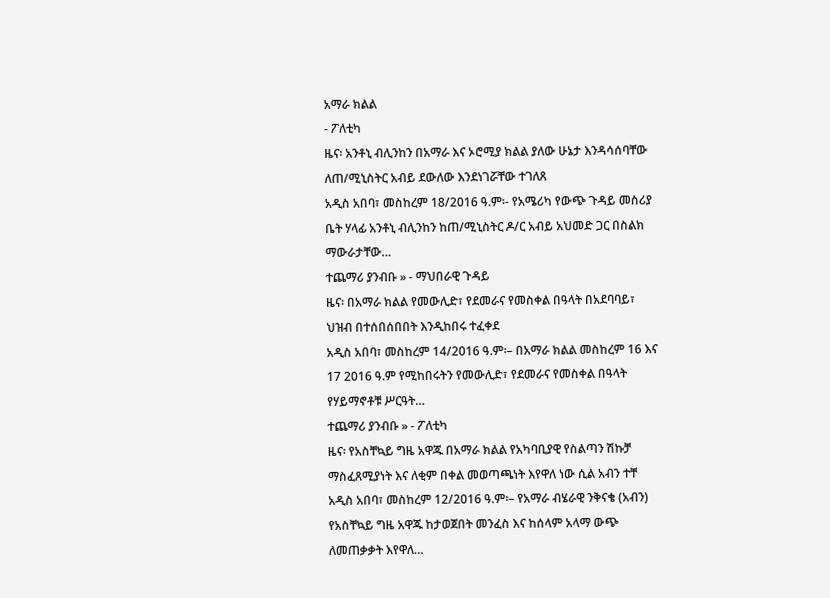አማራ ክልል
- ፖለቲካ
ዜና፡ አንቶኒ ብሊንከን በአማራ እና ኦሮሚያ ክልል ያለው ሁኔታ እንዳሳሰባቸው ለጠ/ሚኒስትር አብይ ደውለው እንደነገሯቸው ተገለጸ
አዲስ አበባ፣ መስከረም 18/2016 ዓ.ም፡- የአሜሪካ የውጭ ጉዳይ መስሪያ ቤት ሃላፊ አንቶኒ ብሊንከን ከጠ/ሚኒስትር ዶ/ር አብይ አህመድ ጋር በስልክ ማውራታቸው…
ተጨማሪ ያንብቡ » - ማህበራዊ ጉዳይ
ዜና፡ በአማራ ክልል የመውሊድ፣ የደመራና የመስቀል በዓላት በአደባባይ፣ ህዝብ በተሰበሰበበት እንዲከበሩ ተፈቀደ
አዲስ አበባ፣ መስከረም 14/2016 ዓ.ም፡– በአማራ ክልል መስከረም 16 እና 17 2016 ዓ.ም የሚከበሩትን የመውሊድ፣ የደመራና የመስቀል በዓላት የሃይማኖቶቹ ሥርዓት…
ተጨማሪ ያንብቡ » - ፖለቲካ
ዜና፡ የአስቸኳይ ግዜ አዋጁ በአማራ ክልል የአካባቢያዊ የስልጣን ሽኩቻ ማስፈጸሚያነት እና ለቂም በቀል መወጣጫነት እየዋለ ነው ሲል አብን ተቸ
አዲስ አበባ፣ መስከረም 12/2016 ዓ.ም፡– የአማራ ብሄራዊ ንቅናቄ (አብን) የአስቸኳይ ግዜ አዋጁ ከታወጀበት መንፈስ እና ከሰላም አላማ ውጭ ለመጠቃቃት እየዋለ…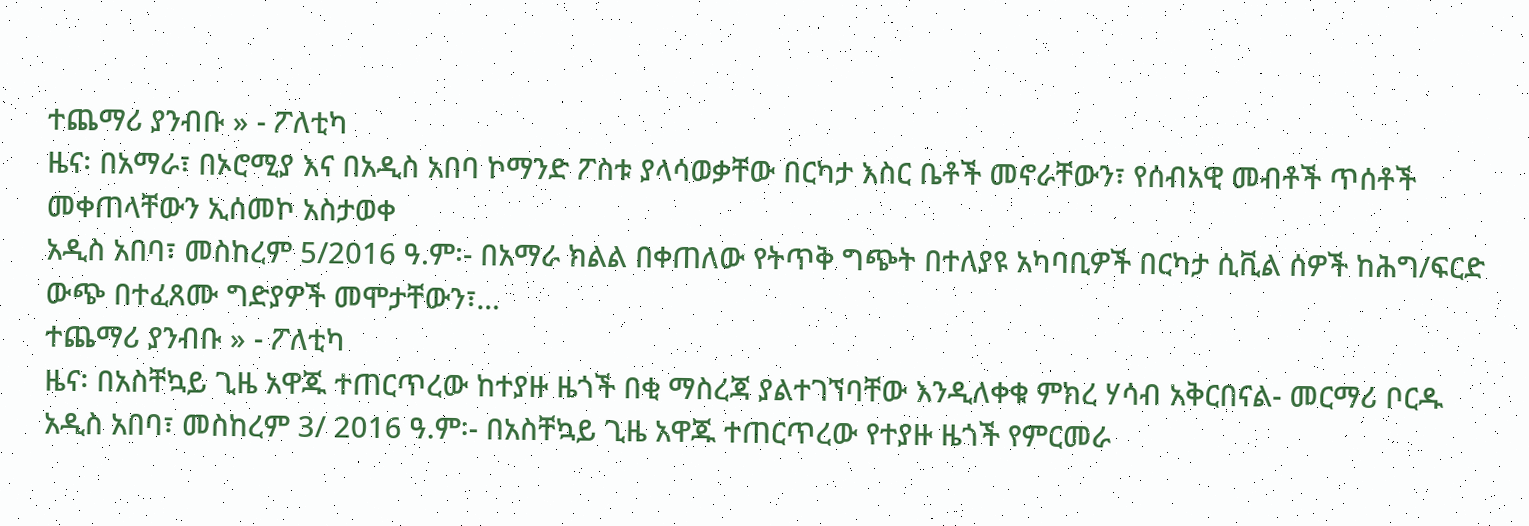ተጨማሪ ያንብቡ » - ፖለቲካ
ዜና፡ በአማራ፣ በኦሮሚያ እና በአዲስ አበባ ኮማንድ ፖስቱ ያላሳወቃቸው በርካታ እስር ቤቶች መኖራቸውን፣ የሰብአዊ መብቶች ጥሰቶች መቀጠላቸውን ኢሰመኮ አስታወቀ
አዲስ አበባ፣ መስከረም 5/2016 ዓ.ም፡- በአማራ ክልል በቀጠለው የትጥቅ ግጭት በተለያዩ አካባቢዎች በርካታ ሲቪል ሰዎች ከሕግ/ፍርድ ውጭ በተፈጸሙ ግድያዎች መሞታቸውን፣…
ተጨማሪ ያንብቡ » - ፖለቲካ
ዜና፡ በአስቸኳይ ጊዜ አዋጁ ተጠርጥረው ከተያዙ ዜጎች በቂ ማስረጃ ያልተገኘባቸው እንዲለቀቁ ምክረ ሃሳብ አቅርበናል- መርማሪ ቦርዱ
አዲስ አበባ፣ መስከረም 3/ 2016 ዓ.ም፡- በአስቸኳይ ጊዜ አዋጁ ተጠርጥረው የተያዙ ዜጎች የምርመራ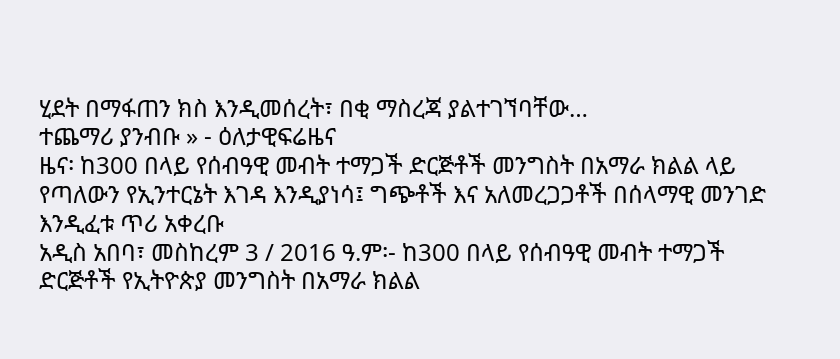ሂደት በማፋጠን ክስ እንዲመሰረት፣ በቂ ማስረጃ ያልተገኘባቸው…
ተጨማሪ ያንብቡ » - ዕለታዊፍሬዜና
ዜና፡ ከ300 በላይ የሰብዓዊ መብት ተማጋች ድርጅቶች መንግስት በአማራ ክልል ላይ የጣለውን የኢንተርኔት እገዳ እንዲያነሳ፤ ግጭቶች እና አለመረጋጋቶች በሰላማዊ መንገድ እንዲፈቱ ጥሪ አቀረቡ
አዲስ አበባ፣ መስከረም 3 / 2016 ዓ.ም፡- ከ300 በላይ የሰብዓዊ መብት ተማጋች ድርጅቶች የኢትዮጵያ መንግስት በአማራ ክልል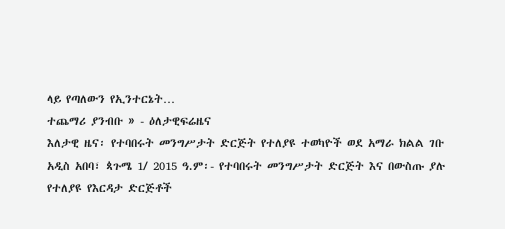ላይ የጣለውን የኢንተርኔት…
ተጨማሪ ያንብቡ » - ዕለታዊፍሬዜና
እለታዊ ዜና፡ የተባበሩት መንግሥታት ድርጅት የተለያዩ ተወካዮች ወደ አማራ ክልል ገቡ
አዲስ አበባ፣ ጳጉሜ 1/ 2015 ዓ.ም፡- የተባበሩት መንግሥታት ድርጅት እና በውስጡ ያሉ የተለያዩ የእርዳታ ድርጅቶች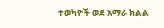ተወካዮች ወደ አማራ ክልል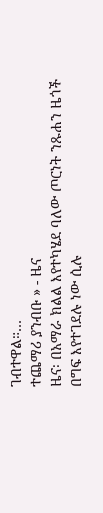ገብተዋል።…
ተጨማሪ ያንብቡ » - ዜና
ዜና፡ በአማራ ክልል እየተካሄደ ባለው ጦርነት ንጹሐን ዜጎች በግፍ እየተገደሉ ነው ሲሉ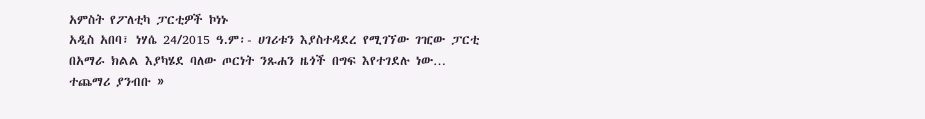አምስት የፖለቲካ ፓርቲዎች ኮነኑ
አዲስ አበባ፣ ነሃሴ 24/2015 ዓ.ም፡- ሀገሪቱን እያስተዳደረ የሚገኘው ገዢው ፓርቲ በአማራ ክልል እያካሄደ ባለው ጦርነት ንጹሐን ዜጎች በግፍ እየተገደሉ ነው…
ተጨማሪ ያንብቡ »